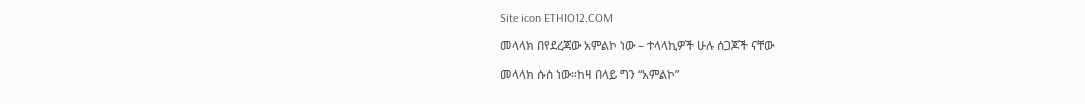Site icon ETHIO12.COM

መላላክ በየደረጃው አምልኮ ነው – ተላላኪዎች ሁሉ ሰጋጆች ናቸው

መላላክ ሱስ ነው።ከዛ በላይ ግን “አምልኮ”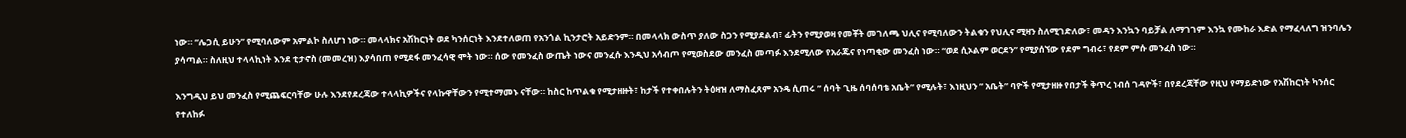ነው። “ሌጋሲ ይሁን” የሚባለውም አምልኮ ስለሆነ ነው። መላላክና አሽከርነት ወደ ካንሰርነት እንደተለወጠ የአንጎል ኪንታሮት አይድንም። በመላላክ ውስጥ ያለው ስጋን የሚያደልብ፣ ፊትን የሚያወዛ የመቾት መገለጫ ህሊና የሚባለውን ትልቁን የህሊና ሚዛን ስለሚገድለው፣ መዳን እንኳን ባይቻል ለማገገም እንኳ የሙከራ እድል የማፈላለግ ዝንባሌን ያሳጣል። ስለዚህ ተላላኪነት እንደ ቲታኖስ (መመረዝ) እያሳበጠ የሚደፋ መንፈሳዊ ሞት ነው። ሰው የመንፈስ ውጤት ነውና መንፈሱ እንዲህ አሳብጦ የሚወስደው መንፈስ መጣፉ እንደሚለው የአራጁና የነጣቂው መንፈስ ነው። “ወደ ሲኦልም ወርደን” የሚያሰኘው የደም ግብሩ፣ የደም ምሱ መንፈስ ነው።

እንግዲህ ይህ መንፈስ የሚጨፍርባቸው ሁሉ እንደየደረጃው ተላላኪዎችና የላኩዋቸውን የሚተማመኑ ናቸው። ከስር ከጥልቁ የሚታዘዙት፣ ከታች የተቀበሉትን ትዕዛዝ ለማስፈጸም አንዴ ሲጠሩ ” ሰባት ጊዜ ሰባሰባቴ አቤት” የሚሉት፣ እነዚህን ” አቤት” ባዮች የሚታዘዙ የበታች ቅጥረ ነብሰ ገዳዮች፣ በየደረጃቸው የዚህ የማይድነው የአሽከርነት ካንሰር የተለከፉ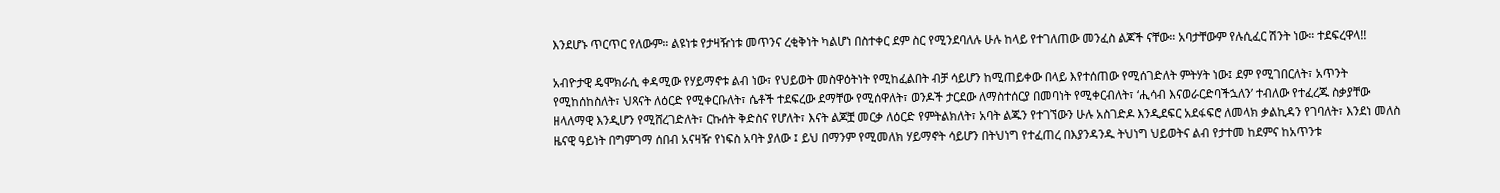እንደሆኑ ጥርጥር የለውም። ልዩነቱ የታዛዥነቱ መጥንና ረቂቅነት ካልሆነ በስተቀር ደም ስር የሚንደባለሉ ሁሉ ከላይ የተገለጠው መንፈስ ልጆች ናቸው። አባታቸውም የሉሲፈር ሽንት ነው። ተደፍረዋላ!!

አብዮታዊ ዴሞክራሲ ቀዳሚው የሃይማኖቱ ልብ ነው፣ የህይወት መስዋዕትነት የሚከፈልበት ብቻ ሳይሆን ከሚጠይቀው በላይ እየተሰጠው የሚሰገድለት ምትሃት ነው፤ ደም የሚገበርለት፣ አጥንት የሚከሰከስለት፣ ህጻናት ለዕርድ የሚቀርቡለት፣ ሴቶች ተደፍረው ደማቸው የሚሰዋለት፣ ወንዶች ታርደው ለማስተሰርያ በመባነት የሚቀርብለት፣ ‘ሒሳብ እናወራርድባችኋለን’ ተብለው የተፈረጁ ስቃያቸው ዘላለማዊ እንዲሆን የሚሸረገድለት፣ ርኩሰት ቅድስና የሆለት፣ እናት ልጆቿ መርቃ ለዕርድ የምትልክለት፣ አባት ልጁን የተገኘውን ሁሉ አስገድዶ እንዲደፍር አደፋፍሮ ለመላክ ቃልኪዳን የገባለት፣ እንደነ መለስ ዜናዊ ዓይነት በግምገማ ሰበብ አናዛዥ የነፍስ አባት ያለው ፤ ይህ በማንም የሚመለክ ሃይማኖት ሳይሆን በትህነግ የተፈጠረ በእያንዳንዱ ትህነግ ህይወትና ልብ የታተመ ከደምና ከአጥንቱ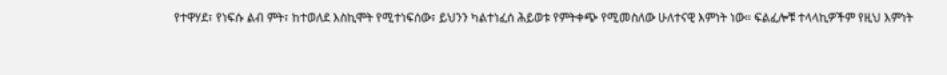የተዋሃደ፣ የነፍሱ ልብ ምት፣ ከተወለደ እስኪሞት የሚተነፍሰው፣ ይህንን ካልተነፈሰ ሕይወቱ የምትቀጭ የሚመስለው ሁለተናዊ እምነት ነው። ፍልፈሎቹ ተላላኪዎችም የዚህ እምነት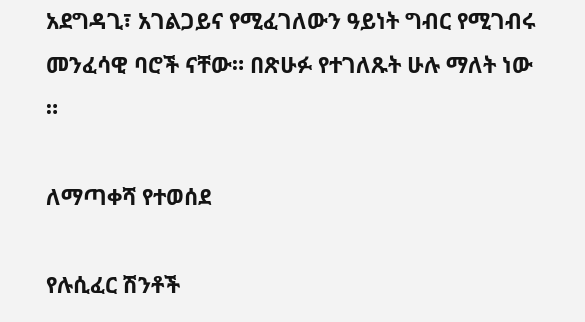አደግዳጊ፣ አገልጋይና የሚፈገለውን ዓይነት ግብር የሚገብሩ መንፈሳዊ ባሮች ናቸው። በጽሁፉ የተገለጹት ሁሉ ማለት ነው ።

ለማጣቀሻ የተወሰደ

የሉሲፈር ሽንቶች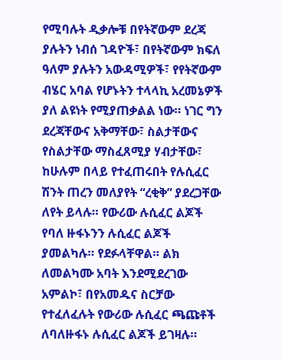የሚባሉት ዲቃሎቹ በየትኛውም ደረጃ ያሉትን ነብሰ ገዳዮች፣ በየትኛውም ክፍለ ዓለም ያሉትን አውዳሚዎች፣ የየትኛውም ብሄር አባል የሆኑትን ተላላኪ አረመኔዎች ያለ ልዩነት የሚያጠቃልል ነው። ነገር ግን ደረጃቸውና አቅማቸው፣ ስልታቸውና የስልታቸው ማስፈጸሚያ ሃብታቸው፣ ከሁሉም በላይ የተፈጠሩበት የሉሲፈር ሽንት ጠረን መለያየት “ረቂቅ” ያደረጋቸው ለየት ይላሉ። የውሪው ሉሲፈር ልጆች የባለ ዙፋኑንን ሉሲፈር ልጆች ያመልካሉ። የደፉላቸዋል። ልክ ለመልካሙ አባት እንደሚደረገው አምልኮ፣ በየአመዱና ስርቻው የተፈለፈሉት የውሪው ሉሲፈር ጫጩቶች ለባለዙፋኑ ሉሲፈር ልጆች ይገዛሉ።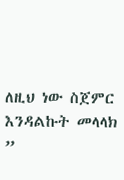ለዚህ ነው ስጀምር እንዳልኩት መላላክ ”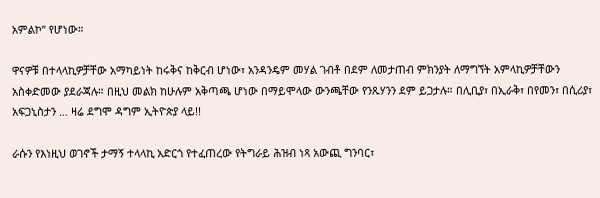አምልኮ” የሆነው።

ዋናዎቹ በተላላኪዎቻቸው አማካይነት ከሩቅና ከቅርብ ሆነው፣ አንዳንዴም መሃል ገብቶ በደም ለመታጠብ ምክንያት ለማግኘት አምላኪዎቻቸውን አስቀድመው ያደራጃሉ። በዚህ መልክ ከሁሉም አቅጣጫ ሆነው በማይሞላው ውንጫቸው የንጹሃንን ደም ይጋታሉ። በሊቢያ፣ በኢራቅ፣ በየመን፣ በሲሪያ፣ አፍጋኒስታን … ዛሬ ደግሞ ዳግም ኢትዮጵያ ላይ!!

ራሱን የእነዚህ ወገኖች ታማኝ ተላላኪ አድርጎ የተፈጠረው የትግራይ ሕዝብ ነጻ አውጪ ግንባር፣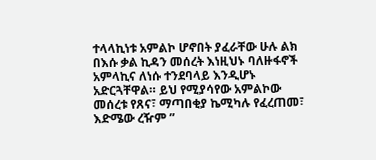ተላላኪነቱ አምልኮ ሆኖበት ያፈራቸው ሁሉ ልክ በእሱ ቃል ኪዳን መሰረት እነዚህኑ ባለዙፋኖች አምላኪና ለነሱ ተንደባላይ እንዲሆኑ አድርጓቸዋል። ይህ የሚያሳየው አምልኮው መሰረቱ የጸና፣ ማጣበቂያ ኬሚካሉ የፈረጠመ፣ እድሜው ረዥም ”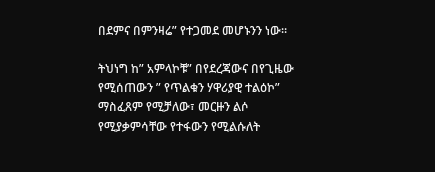በደምና በምንዛሬ” የተጋመደ መሆኑንን ነው።

ትህነግ ከ” አምላኮቹ” በየደረጃውና በየጊዜው የሚሰጠውን ” የጥልቁን ሃዋሪያዊ ተልዕኮ” ማስፈጸም የሚቻለው፣ መርዙን ልሶ የሚያቃምሳቸው የተፋውን የሚልሱለት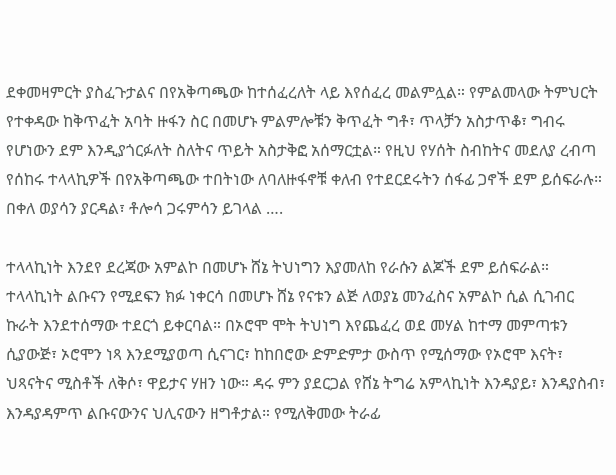ደቀመዛምርት ያስፈጉታልና በየአቅጣጫው ከተሰፈረለት ላይ እየሰፈረ መልምሏል። የምልመላው ትምህርት የተቀዳው ከቅጥፈት አባት ዙፋን ስር በመሆኑ ምልምሎቹን ቅጥፈት ግቶ፣ ጥላቻን አስታጥቆ፣ ግብሩ የሆነውን ደም እንዲያጎርፉለት ስለትና ጥይት አስታቅፎ አሰማርቷል። የዚህ የሃሰት ስብከትና መደለያ ረብጣ የሰከሩ ተላላኪዎች በየአቅጣጫው ተበትነው ለባለዙፋኖቹ ቀለብ የተደርደሩትን ሰፋፊ ጋኖች ደም ይሰፍራሉ። በቀለ ወያሳን ያርዳል፣ ቶሎሳ ጋሩምሳን ይገላል ….

ተላላኪነት እንደየ ደረጃው አምልኮ በመሆኑ ሸኔ ትህነግን እያመለከ የራሱን ልጆች ደም ይሰፍራል። ተላላኪነት ልቡናን የሚደፍን ክፉ ነቀርሳ በመሆኑ ሸኔ የናቱን ልጅ ለወያኔ መንፈስና አምልኮ ሲል ሲገብር ኩራት እንደተሰማው ተደርጎ ይቀርባል። በኦሮሞ ሞት ትህነግ እየጨፈረ ወደ መሃል ከተማ መምጣቱን ሲያውጅ፣ ኦሮሞን ነጻ እንደሚያወጣ ሲናገር፣ ከከበሮው ድምድምታ ውስጥ የሚሰማው የኦሮሞ እናት፣ ህጻናትና ሚስቶች ለቅሶ፣ ዋይታና ሃዘን ነው። ዳሩ ምን ያደርጋል የሸኔ ትግሬ አምላኪነት እንዳያይ፣ እንዳያስብ፣ እንዳያዳምጥ ልቡናውንና ህሊናውን ዘግቶታል። የሚለቅመው ትራፊ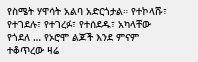የስሜት ሃዋሳት አልባ አድርጎታል። የተኮላሹ፣ የተገደሉ፣ የተገረፉ፣ የተሰደዱ፣ አካላቸው የጎደለ … የኦሮሞ ልጆች እንደ ምናም ተቆጥረው ዛሬ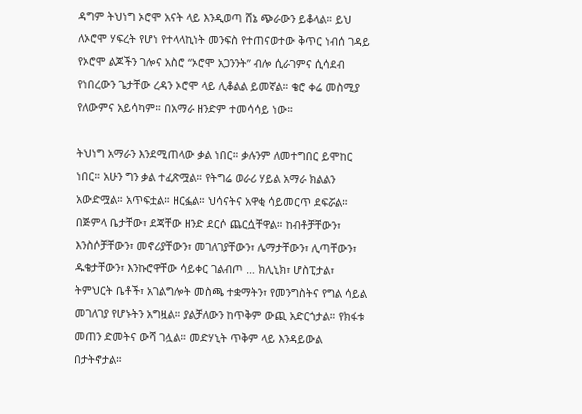ዳግም ትህነግ ኦሮሞ አናት ላይ እንዲወጣ ሸኔ ጭራውን ይቆላል። ይህ ለኦሮሞ ሃፍረት የሆነ የተላላኪነት መንፍስ የተጠናወተው ቅጥር ነብሰ ገዳይ የኦሮሞ ልጆችን ገሎና አስሮ “ኦሮሞ አጋንንት” ብሎ ሲራገምና ሲሳደብ የነበረውን ጌታቸው ረዳን ኦሮሞ ላይ ሊቆልል ይመኛል። ቄሮ ቀሬ መስሚያ የለውምና አይሳካም። በአማራ ዘንድም ተመሳሳይ ነው።

ትህነግ አማራን እንደሚጠላው ቃል ነበር። ቃሉንም ለመተግበር ይሞከር ነበር። አሁን ግን ቃል ተፈጽሟል። የትግሬ ወራሪ ሃይል አማራ ክልልን አውድሟል። አጥፍቷል። ዘርፏል። ህሳናትና አዋቂ ሳይመርጥ ደፍሯል። በጅምላ ቤታቸው፣ ደጃቸው ዘንድ ደርሶ ጨርሷቸዋል። ከብቶቻቸውን፣ እንስሶቻቸውን፣ መኖሪያቸውን፣ መገለገያቸውን፣ ሌማታቸውን፣ ሊጣቸውን፣ ዱቄታቸውን፣ እንኩሮዋቸው ሳይቀር ገልብጦ … ክሊኒክ፣ ሆስፒታል፣ ትምህርት ቤቶች፣ አገልግሎት መስጫ ተቋማትን፣ የመንግስትና የግል ሳይል መገለገያ የሆኑትን አግዟል። ያልቻለውን ከጥቅም ውጪ አድርጎታል። የክፋቱ መጠን ድመትና ውሻ ገሏል። መድሃኒት ጥቅም ላይ እንዳይውል በታትኖታል።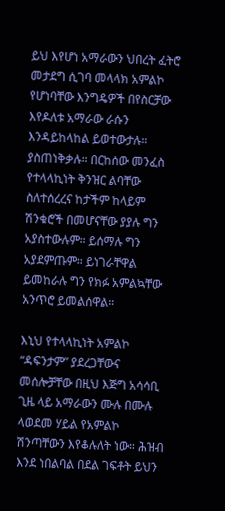ይህ እየሆነ አማራውን ህበረት ፈትሮ መታደግ ሲገባ መላላክ አምልኮ የሆነባቸው እንግዴዎች በየስርቻው እየዶለቱ አማራው ራሱን እንዳይከላከል ይወተውታሉ። ያስጠነቅቃሉ። በርከሰው መንፈስ የተላላኪነት ቅንዝር ልባቸው ስለተሰረረና ከታችም ከላይም ሽንቁሮች በመሆናቸው ያያሉ ግን አያስተውሉም። ይሰማሉ ግን አያደምጡም። ይነገራቸዋል ይመከራሉ ግን የክፉ አምልኳቸው አንጥሮ ይመልሰዋል።

እኒህ የተላላኪነት አምልኮ “ዳፍንታም” ያደረጋቸውና መሰሎቻቸው በዚህ እጅግ አሳሳቢ ጊዜ ላይ አማራውን ሙሉ በሙሉ ላወደመ ሃይል የአምልኮ ሽንጣቸውን እየቆሉለት ነው። ሕዝብ እንደ ነበልባል በደል ገፍቶት ይህን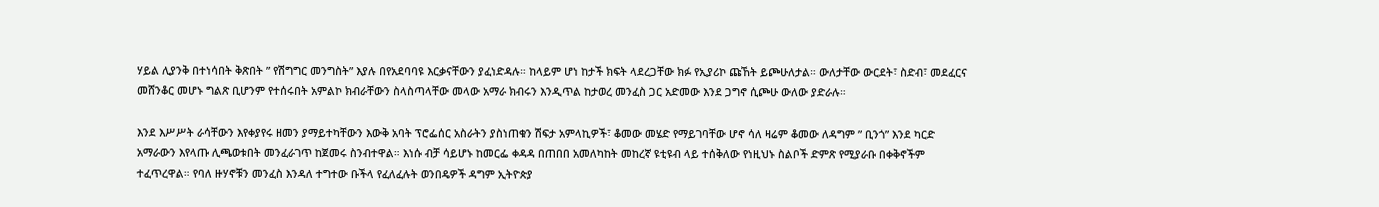ሃይል ሊያንቅ በተነሳበት ቅጽበት ” የሽግግር መንግስት” እያሉ በየአደባባዩ እርቃናቸውን ያፈነድዳሉ። ከላይም ሆነ ከታች ክፍት ላደረጋቸው ክፉ የኢያሪኮ ጩኸት ይጮሁለታል። ውለታቸው ውርደት፣ ስድብ፣ መደፈርና መሸንቆር መሆኑ ግልጽ ቢሆንም የተሰሩበት አምልኮ ክብራቸውን ስላስጣላቸው መላው አማራ ክብሩን እንዲጥል ከታወረ መንፈስ ጋር አድመው እንደ ጋግኖ ሲጮሁ ውለው ያድራሉ።

እንደ እሥሥት ራሳቸውን እየቀያየሩ ዘመን ያማይተካቸውን እውቅ አባት ፕሮፌሰር አስራትን ያስነጠቁን ሽፍታ አምላኪዎች፣ ቆመው መሄድ የማይገባቸው ሆኖ ሳለ ዛሬም ቆመው ለዳግም ” ቢንጎ” እንደ ካርድ አማራውን እየላጡ ሊጫወቱበት መንፈራገጥ ከጀመሩ ስንብተዋል። እነሱ ብቻ ሳይሆኑ ከመርፌ ቀዳዳ በጠበበ አመለካከት መከረኛ ዩቲዩብ ላይ ተሰቅለው የነዚህኑ ስልቦች ድምጽ የሚያራቡ በቀቅኖችም ተፈጥረዋል። የባለ ዙሃኖቹን መንፈስ እንዳለ ተግተው ቡችላ የፈለፈሉት ወንበዴዎች ዳግም ኢትዮጵያ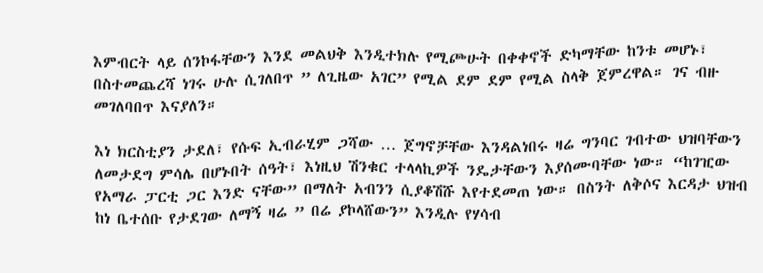እምብርት ላይ ሰንኮፋቸውን እንደ መልህቅ እንዲተክሉ የሚጮሁት በቀቀኖች ድካማቸው ከንቱ መሆኑ፣ በስተመጨረሻ ነገሩ ሁሉ ሲገለበጥ ” ለጊዜው አገር” የሚል ደም ደም የሚል ስላቅ ጀምረዋል። ገና ብዙ መገለባበጥ እናያለን።

እነ ክርስቲያን ታደለ፣ የሱፍ ኢብራሂም ጋሻው … ጀግኖቻቸው እንዳልነበሩ ዛሬ ግንባር ገብተው ህዝባቸውን ለመታደግ ምሳሌ በሆኑበት ሰዓት፣ እነዚህ ሽንቁር ተላላኪዎች ንዴታቸውን እያሰሙባቸው ነው። “ከገዢው የአማራ ፓርቲ ጋር እንድ ናቸው” በማለት አብንን ሲያቆሽሹ እየተደመጠ ነው። በስንት ለቅሶና እርዳታ ህዝብ ከነ ቤተሰቡ የታደገው ለማኝ ዛሬ ” በሬ ያኮላሸውን” እንዲሉ የሃሳብ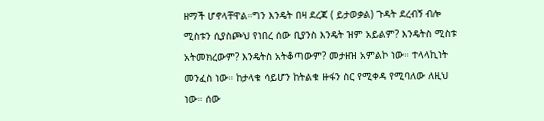ዘማች ሆኖላቸዋል።ግን እንዴት በዛ ደረጃ ( ይታወቃል) ጉዳት ደረብኝ ብሎ ሚስቱን ሲያስጮህ የነበረ ሰው ቢያንስ እንዴት ዝም አይልም? እንዴትስ ሚስቱ አትመክረውም? እንዴትስ አትቆጣውም? መታዘዝ አምልኮ ነው። ተላላኪነት መንፈስ ነው። ከታላቁ ሳይሆን ከትልቁ ዙፋን ስር የሚቀዳ የሚባለው ለዚህ ነው። ሰው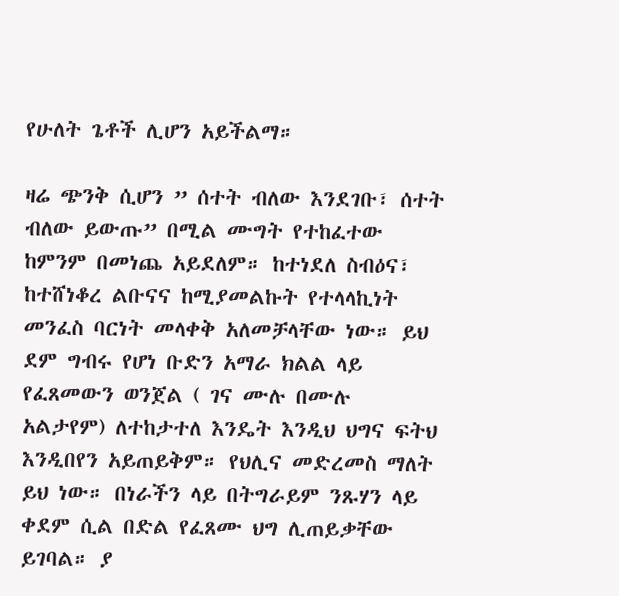የሁለት ጌቶች ሊሆን አይችልማ።

ዛሬ ጭንቅ ሲሆን ” ሰተት ብለው እንደገቡ፣ ሰተት ብለው ይውጡ” በሚል ሙግት የተከፈተው ከምንም በመነጨ አይደለም። ከተነደለ ስብዕና፣ ከተሸነቆረ ልቡናና ከሚያመልኩት የተላላኪነት መንፈስ ባርነት መላቀቅ አለመቻላቸው ነው። ይህ ደም ግብሩ የሆነ ቡድን አማራ ክልል ላይ የፈጸመውን ወንጀል ( ገና ሙሉ በሙሉ አልታየም) ለተከታተለ እንዴት እንዲህ ህግና ፍትህ እንዲበየን አይጠይቅም። የህሊና መድረመስ ማለት ይህ ነው። በነራችን ላይ በትግራይም ንጹሃን ላይ ቀደም ሲል በድል የፈጸሙ ህግ ሊጠይቃቸው ይገባል። ያ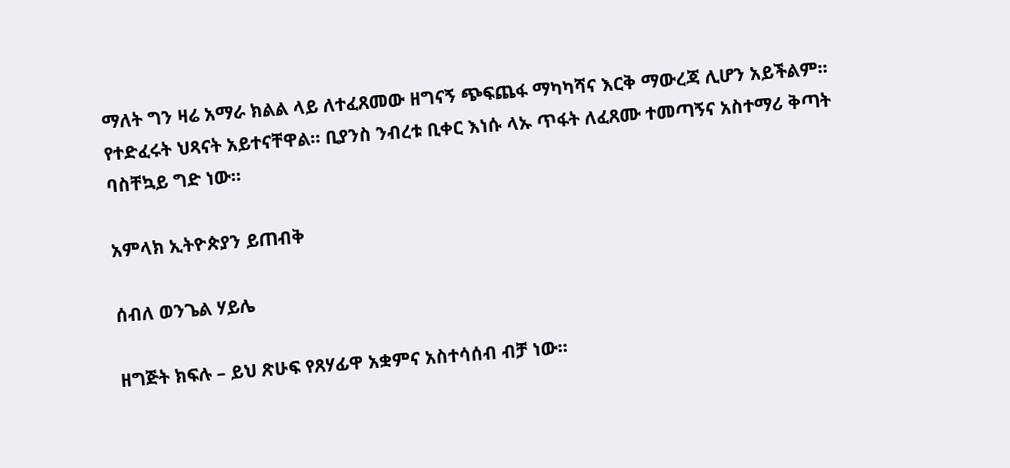ማለት ግን ዛሬ አማራ ክልል ላይ ለተፈጸመው ዘግናኝ ጭፍጨፋ ማካካሻና እርቅ ማውረጃ ሊሆን አይችልም። የተድፈሩት ህጻናት አይተናቸዋል። ቢያንስ ንብረቱ ቢቀር እነሱ ላኡ ጥፋት ለፈጸሙ ተመጣኝና አስተማሪ ቅጣት ባስቸኳይ ግድ ነው።

አምላክ ኢትዮጵያን ይጠብቅ

ሰብለ ወንጌል ሃይሌ

ዘግጅት ክፍሉ – ይህ ጽሁፍ የጸሃፊዋ አቋምና አስተሳሰብ ብቻ ነው።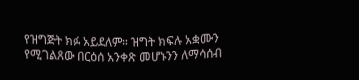የዝግጅት ክፉ አይደለም። ዝግት ክፍሉ አቋሙን የሚገልጸው በርዕሰ አንቀጽ መሆኑንን ለማሳሰብ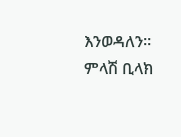እንወዳለን። ምላሽ ቢላክ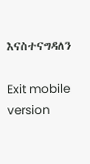እናስተናግዳለን

Exit mobile version